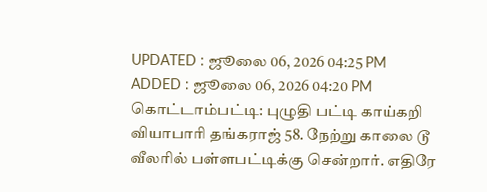UPDATED : ஜூலை 06, 2026 04:25 PM
ADDED : ஜூலை 06, 2026 04:20 PM
கொட்டாம்பட்டி: புழுதி பட்டி காய்கறி வியாபாரி தங்கராஜ் 58. நேற்று காலை டூ வீலரில் பள்ளபட்டிக்கு சென்றார். எதிரே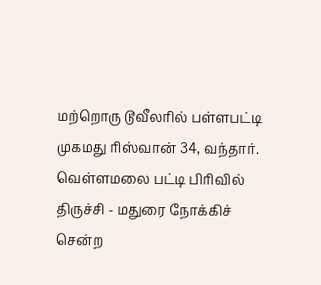மற்றொரு டூவீலரில் பள்ளபட்டி முகமது ரிஸ்வான் 34, வந்தார். வெள்ளமலை பட்டி பிரிவில் திருச்சி - மதுரை நோக்கிச் சென்ற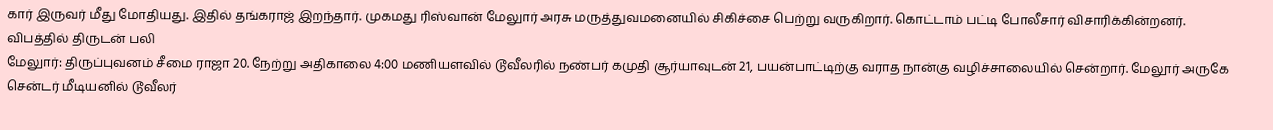கார் இருவர் மீது மோதியது. இதில் தங்கராஜ் இறந்தார். முகமது ரிஸ்வான் மேலுார் அரசு மருத்துவமனையில் சிகிச்சை பெற்று வருகிறார். கொட்டாம் பட்டி போலீசார் விசாரிக்கின்றனர்.
விபத்தில் திருடன் பலி
மேலுார்: திருப்புவனம் சீமை ராஜா 20. நேற்று அதிகாலை 4:00 மணியளவில் டூவீலரில் நண்பர் கமுதி சூர்யாவுடன் 21, பயன்பாட்டிற்கு வராத நான்கு வழிச்சாலையில் சென்றார். மேலூர் அருகே சென்டர் மீடியனில் டூவீலர்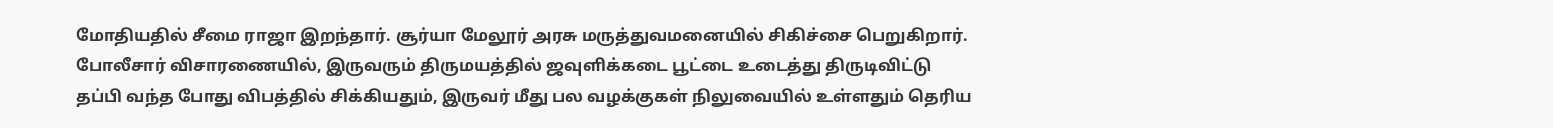மோதியதில் சீமை ராஜா இறந்தார். சூர்யா மேலூர் அரசு மருத்துவமனையில் சிகிச்சை பெறுகிறார். போலீசார் விசாரணையில், இருவரும் திருமயத்தில் ஜவுளிக்கடை பூட்டை உடைத்து திருடிவிட்டு தப்பி வந்த போது விபத்தில் சிக்கியதும், இருவர் மீது பல வழக்குகள் நிலுவையில் உள்ளதும் தெரிய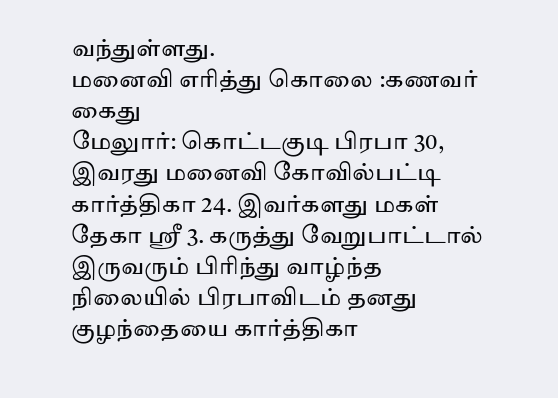வந்துள்ளது.
மனைவி எரித்து கொலை :கணவர் கைது
மேலுார்: கொட்டகுடி பிரபா 30, இவரது மனைவி கோவில்பட்டி கார்த்திகா 24. இவர்களது மகள் தேகா ஸ்ரீ 3. கருத்து வேறுபாட்டால் இருவரும் பிரிந்து வாழ்ந்த நிலையில் பிரபாவிடம் தனது குழந்தையை கார்த்திகா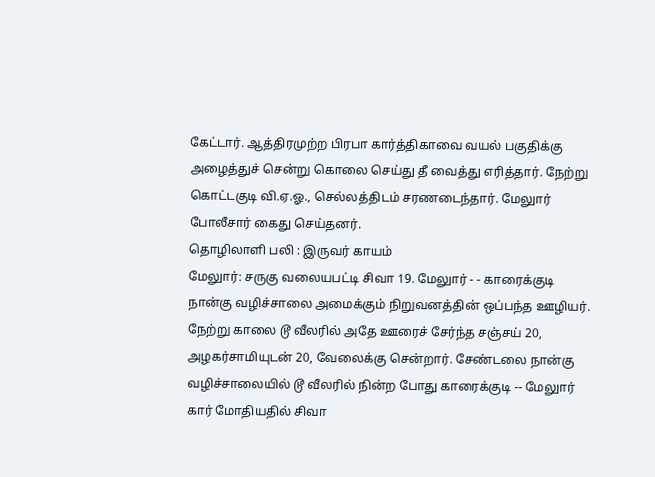கேட்டார். ஆத்திரமுற்ற பிரபா கார்த்திகாவை வயல் பகுதிக்கு அழைத்துச் சென்று கொலை செய்து தீ வைத்து எரித்தார். நேற்று கொட்டகுடி வி.ஏ.ஓ., செல்லத்திடம் சரணடைந்தார். மேலுார் போலீசார் கைது செய்தனர்.
தொழிலாளி பலி : இருவர் காயம்
மேலுார்: சருகு வலையபட்டி சிவா 19. மேலுார் - - காரைக்குடி நான்கு வழிச்சாலை அமைக்கும் நிறுவனத்தின் ஒப்பந்த ஊழியர். நேற்று காலை டூ வீலரில் அதே ஊரைச் சேர்ந்த சஞ்சய் 20, அழகர்சாமியுடன் 20, வேலைக்கு சென்றார். சேண்டலை நான்கு வழிச்சாலையில் டூ வீலரில் நின்ற போது காரைக்குடி -- மேலுார் கார் மோதியதில் சிவா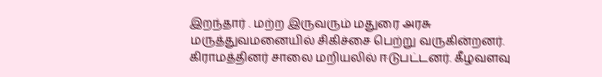இறந்தார் . மற்ற இருவரும் மதுரை அரசு மருத்துவமனையில் சிகிச்சை பெற்று வருகின்றனர். கிராமத்தினர் சாலை மறியலில் ஈடுபட்டனர். கீழவளவு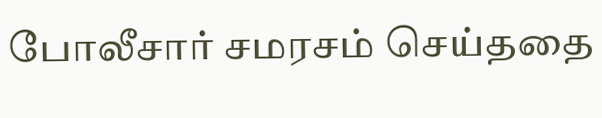போலீசார் சமரசம் செய்ததை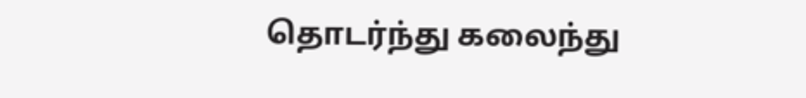தொடர்ந்து கலைந்து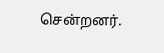சென்றனர்.